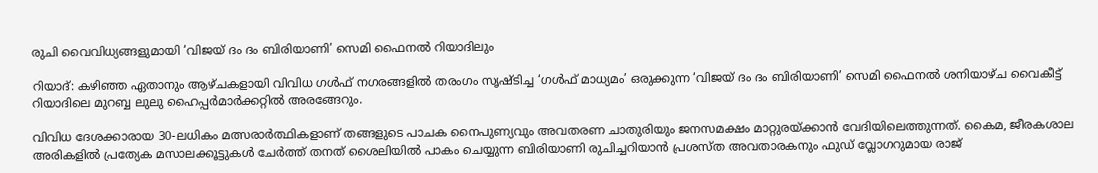രുചി വൈവിധ്യങ്ങളുമായി ‘വിജയ് ദം ദം ബിരിയാണി’ സെമി ഫൈനൽ റിയാദിലും

റിയാദ്: കഴിഞ്ഞ ഏതാനും ആഴ്ചകളായി വിവിധ ഗൾഫ് നഗരങ്ങളിൽ തരംഗം സൃഷ്ടിച്ച ‘ഗൾഫ് മാധ്യമം’ ഒരുക്കുന്ന ‘വിജയ് ദം ദം ബിരിയാണി’ സെമി ഫൈനൽ ശനിയാഴ്ച വൈകീട്ട് റിയാദിലെ മുറബ്ബ ലുലു ഹൈപ്പർമാർക്കറ്റിൽ അരങ്ങേറും.

വിവിധ ദേശക്കാരായ 30-ലധികം മത്സരാർത്ഥികളാണ് തങ്ങളുടെ പാചക നൈപുണ്യവും അവതരണ ചാതുരിയും ജനസമക്ഷം മാറ്റുരയ്ക്കാൻ വേദിയിലെത്തുന്നത്. കൈമ, ജീരകശാല അരികളിൽ പ്രത്യേക മസാലക്കൂട്ടുകൾ ചേർത്ത് തനത് ശൈലിയിൽ പാകം ചെയ്യുന്ന ബിരിയാണി രുചിച്ചറിയാൻ പ്രശസ്ത അവതാരകനും ഫുഡ് വ്ലോഗറുമായ രാജ്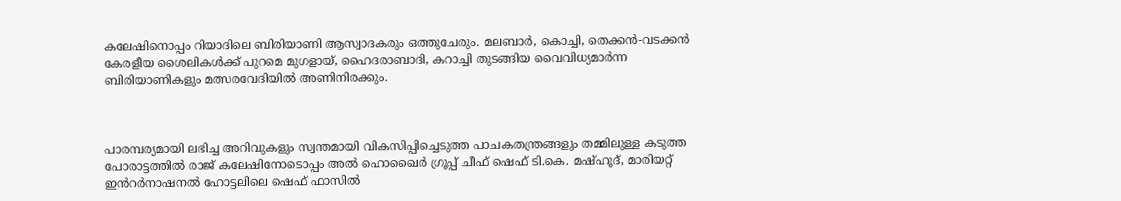കലേഷിനൊപ്പം റിയാദിലെ ബിരിയാണി ആസ്വാദകരും ഒത്തുചേരും. മലബാർ, കൊച്ചി, തെക്കൻ-വടക്കൻ കേരളീയ ശൈലികൾക്ക് പുറമെ മുഗളായ്, ഹൈദരാബാദി, കറാച്ചി തുടങ്ങിയ വൈവിധ്യമാർന്ന ബിരിയാണികളും മത്സരവേദിയിൽ അണിനിരക്കും.



പാരമ്പര്യമായി ലഭിച്ച അറിവുകളും സ്വന്തമായി വികസിപ്പിച്ചെടുത്ത പാചകതന്ത്രങ്ങളും തമ്മിലുള്ള കടുത്ത പോരാട്ടത്തിൽ രാജ് കലേഷിനോടൊപ്പം അൽ ഹൊഖൈർ ഗ്രൂപ്പ് ചീഫ് ഷെഫ് ടി.കെ. മഷ്ഹൂദ്, മാരിയറ്റ് ഇൻറർനാഷനൽ ഹോട്ടലിലെ ഷെഫ് ഫാസിൽ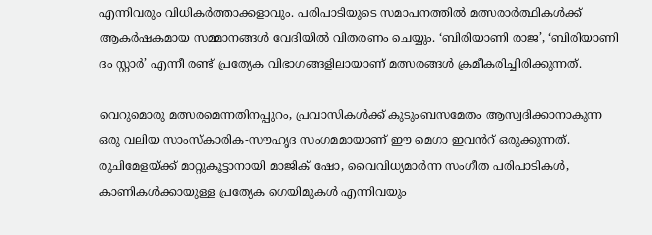എന്നിവരും വിധികർത്താക്കളാവും. പരിപാടിയുടെ സമാപനത്തിൽ മത്സരാർത്ഥികൾക്ക് ആകർഷകമായ സമ്മാനങ്ങൾ വേദിയിൽ വിതരണം ചെയ്യും. ‘ബിരിയാണി രാജ’, ‘ബിരിയാണി ദം സ്റ്റാർ’ എന്നീ രണ്ട് പ്രത്യേക വിഭാഗങ്ങളിലായാണ് മത്സരങ്ങൾ ക്രമീകരിച്ചിരിക്കുന്നത്.

വെറുമൊരു മത്സരമെന്നതിനപ്പുറം, പ്രവാസികൾക്ക് കുടുംബസമേതം ആസ്വദിക്കാനാകുന്ന ഒരു വലിയ സാംസ്കാരിക-സൗഹൃദ സംഗമമായാണ് ഈ മെഗാ ഇവൻറ് ഒരുക്കുന്നത്. രുചിമേളയ്ക്ക് മാറ്റുകൂട്ടാനായി മാജിക് ഷോ, വൈവിധ്യമാർന്ന സംഗീത പരിപാടികൾ, കാണികൾക്കായുള്ള പ്രത്യേക ഗെയിമുകൾ എന്നിവയും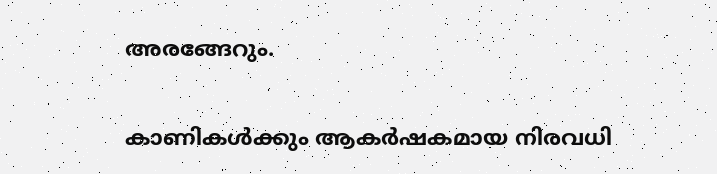അരങ്ങേറും.

കാണികൾക്കും ആകർഷകമായ നിരവധി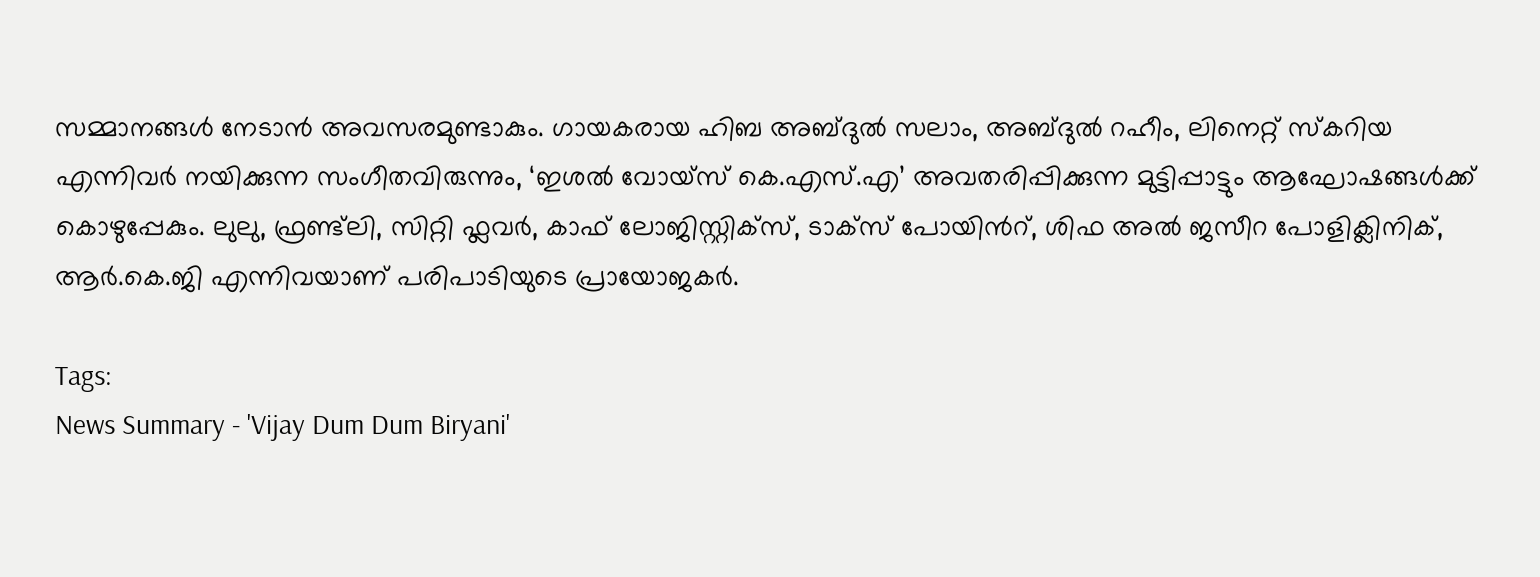സമ്മാനങ്ങൾ നേടാൻ അവസരമുണ്ടാകും. ഗായകരായ ഹിബ അബ്ദുൽ സലാം, അബ്ദുൽ റഹീം, ലിനെറ്റ് സ്കറിയ എന്നിവർ നയിക്കുന്ന സംഗീതവിരുന്നും, ‘ഇശൽ വോയ്‌സ് കെ.എസ്.എ’ അവതരിപ്പിക്കുന്ന മുട്ടിപ്പാട്ടും ആഘോഷങ്ങൾക്ക് കൊഴുപ്പേകും. ലുലു, ഫ്രണ്ട്‌ലി, സിറ്റി ഫ്ലവർ, കാഫ് ലോജിസ്റ്റിക്സ്, ടാക്സ് പോയിൻറ്, ശിഫ അൽ ജസീറ പോളിക്ലിനിക്, ആർ.കെ.ജി എന്നിവയാണ് പരിപാടിയുടെ പ്രായോജകർ.

Tags:
News Summary - 'Vijay Dum Dum Biryani'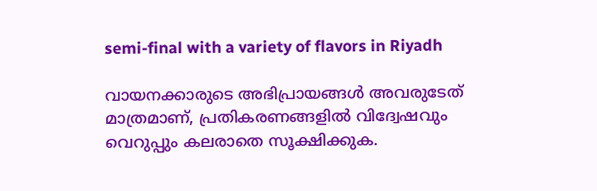semi-final with a variety of flavors in Riyadh

വായനക്കാരുടെ അഭിപ്രായങ്ങള്‍ അവരുടേത് മാത്രമാണ്, പ്രതികരണങ്ങളിൽ വിദ്വേഷവും വെറുപ്പും കലരാതെ സൂക്ഷിക്കുക.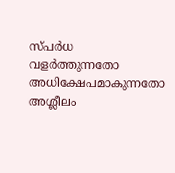സ്പർധ വളർത്തുന്നതോ അധിക്ഷേപമാകുന്നതോ അശ്ലീലം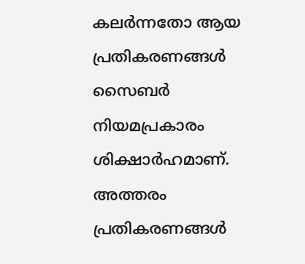കലർന്നതോ ആയ പ്രതികരണങ്ങൾ സൈബർ നിയമപ്രകാരം ശിക്ഷാർഹമാണ്. അത്തരം പ്രതികരണങ്ങൾ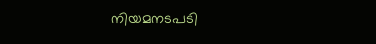നിയമനടപടി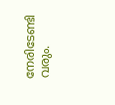നേരിടേണ്ടി വരും.